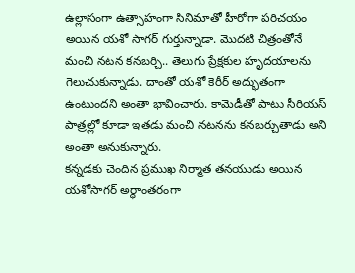ఉల్లాసంగా ఉత్సాహంగా సినిమాతో హీరోగా పరిచయం అయిన యశో సాగర్ గుర్తున్నాడా. మొదటి చిత్రంతోనే మంచి నటన కనబర్చి.. తెలుగు ప్రేక్షకుల హృదయాలను గెలుచుకున్నాడు. దాంతో యశో కెరీర్ అద్భుతంగా ఉంటుందని అంతా భావించారు. కామెడీతో పాటు సీరియస్ పాత్రల్లో కూడా ఇతడు మంచి నటనను కనబర్చుతాడు అని అంతా అనుకున్నారు.
కన్నడకు చెందిన ప్రముఖ నిర్మాత తనయుడు అయిన యశోసాగర్ అర్థాంతరంగా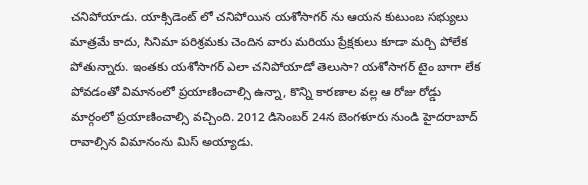చనిపోయాడు. యాక్సిడెంట్ లో చనిపోయిన యశోసాగర్ ను ఆయన కుటుంబ సభ్యులు మాత్రమే కాదు, సినిమా పరిశ్రమకు చెందిన వారు మరియు ప్రేక్షకులు కూడా మర్చి పోలేక పోతున్నారు. ఇంతకు యశోసాగర్ ఎలా చనిపోయాడో తెలుసా? యశోసాగర్ టైం బాగా లేక పోవడంతో విమానంలో ప్రయాణించాల్సి ఉన్నా, కొన్ని కారణాల వల్ల ఆ రోజు రోడ్డు మార్గంలో ప్రయాణించాల్సి వచ్చింది. 2012 డిసెంబర్ 24న బెంగళూరు నుండి హైదరాబాద్ రావాల్సిన విమానంను మిస్ అయ్యాడు.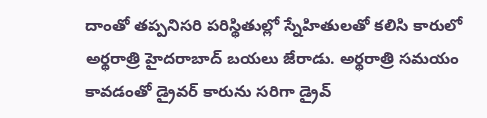దాంతో తప్పనిసరి పరిస్థితుల్లో స్నేహితులతో కలిసి కారులో అర్థరాత్రి హైదరాబాద్ బయలు జేరాడు. అర్థరాత్రి సమయం కావడంతో డ్రైవర్ కారును సరిగా డ్రైవ్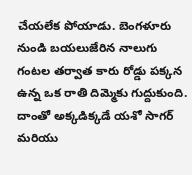చేయలేక పోయాడు. బెంగళూరు నుండి బయలుజేరిన నాలుగు గంటల తర్వాత కారు రోడ్డు పక్కన ఉన్న ఒక రాతి దిమ్మెకు గుద్దుకుంది. దాంతో అక్కడిక్కడే యశో సాగర్ మరియు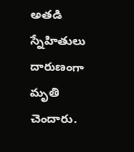అతడి స్నేహితులు దారుణంగా మృతి చెందారు.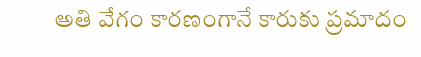అతి వేగం కారణంగానే కారుకు ప్రమాదం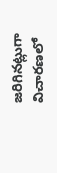జరిగినట్లుగా విచారణలో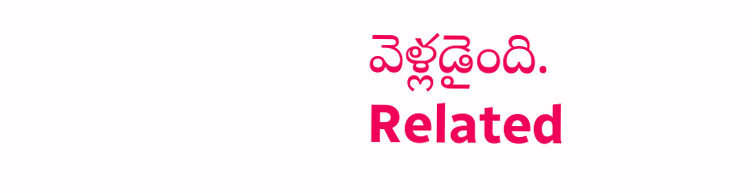వెళ్లడైంది.
Related